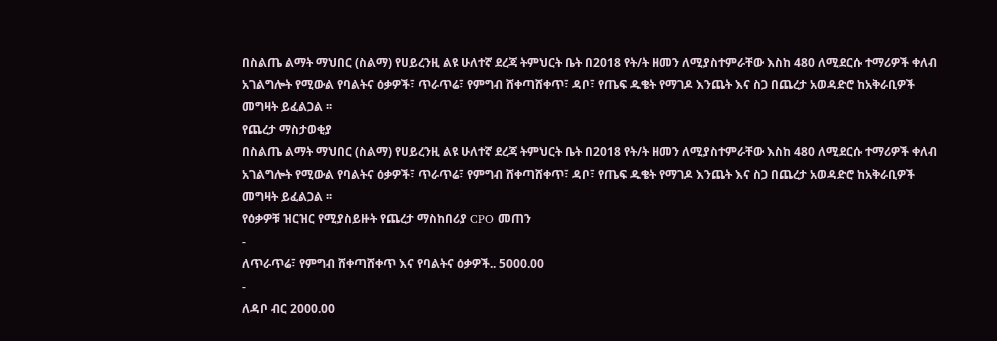በስልጤ ልማት ማህበር (ስልማ) የሀይረንዚ ልዩ ሁለተኛ ደረጃ ትምህርት ቤት በ2018 የት/ት ዘመን ለሚያስተምራቸው እስከ 480 ለሚደርሱ ተማሪዎች ቀለብ አገልግሎት የሚውል የባልትና ዕቃዎች፣ ጥራጥሬ፣ የምግብ ሸቀጣሸቀጥ፣ ዳቦ፣ የጤፍ ዱቄት የማገዶ እንጨት እና ስጋ በጨረታ አወዳድሮ ከአቅራቢዎች መግዛት ይፈልጋል ፡፡
የጨረታ ማስታወቂያ
በስልጤ ልማት ማህበር (ስልማ) የሀይረንዚ ልዩ ሁለተኛ ደረጃ ትምህርት ቤት በ2018 የት/ት ዘመን ለሚያስተምራቸው እስከ 480 ለሚደርሱ ተማሪዎች ቀለብ አገልግሎት የሚውል የባልትና ዕቃዎች፣ ጥራጥሬ፣ የምግብ ሸቀጣሸቀጥ፣ ዳቦ፣ የጤፍ ዱቄት የማገዶ እንጨት እና ስጋ በጨረታ አወዳድሮ ከአቅራቢዎች መግዛት ይፈልጋል ፡፡
የዕቃዎቹ ዝርዝር የሚያስይዙት የጨረታ ማስከበሪያ CPO መጠን
-
ለጥራጥሬ፣ የምግብ ሸቀጣሸቀጥ እና የባልትና ዕቃዎች.. 5000.00
-
ለዳቦ ብር 2000.00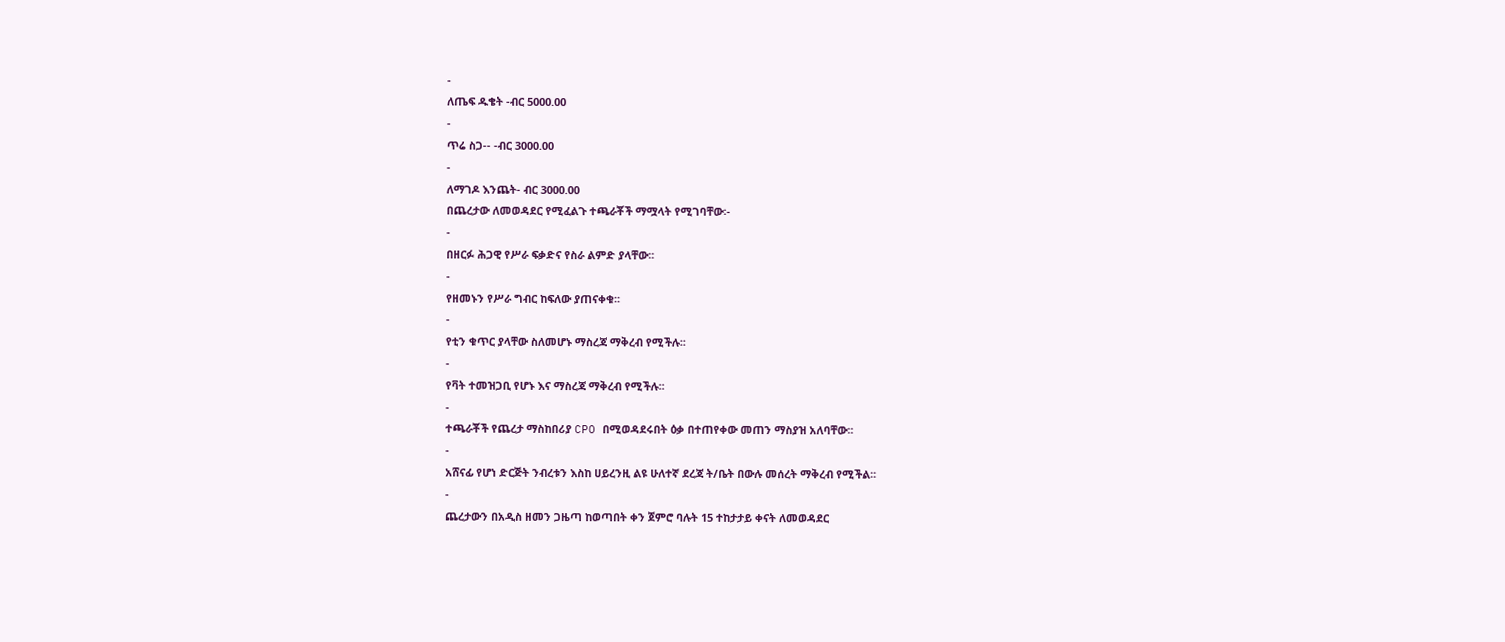-
ለጤፍ ዱቄት -ብር 5000.00
-
ጥሬ ስጋ-- -ብር 3000.00
-
ለማገዶ እንጨት- ብር 3000.00
በጨረታው ለመወዳደር የሚፈልጉ ተጫራቾች ማሟላት የሚገባቸው፡-
-
በዘርፉ ሕጋዊ የሥራ ፍቃድና የስራ ልምድ ያላቸው፡፡
-
የዘመኑን የሥራ ግብር ከፍለው ያጠናቀቁ፡፡
-
የቲን ቁጥር ያላቸው ስለመሆኑ ማስረጃ ማቅረብ የሚችሉ፡፡
-
የቫት ተመዝጋቢ የሆኑ እና ማስረጃ ማቅረብ የሚችሉ፡፡
-
ተጫራቾች የጨረታ ማስከበሪያ CPO በሚወዳደሩበት ዕቃ በተጠየቀው መጠን ማስያዝ አለባቸው፡፡
-
አሸናፊ የሆነ ድርጅት ንብረቱን እስከ ሀይረንዚ ልዩ ሁለተኛ ደረጃ ት/ቤት በውሉ መሰረት ማቅረብ የሚችል፡፡
-
ጨረታውን በአዲስ ዘመን ጋዜጣ ከወጣበት ቀን ጀምሮ ባሉት 15 ተከታታይ ቀናት ለመወዳደር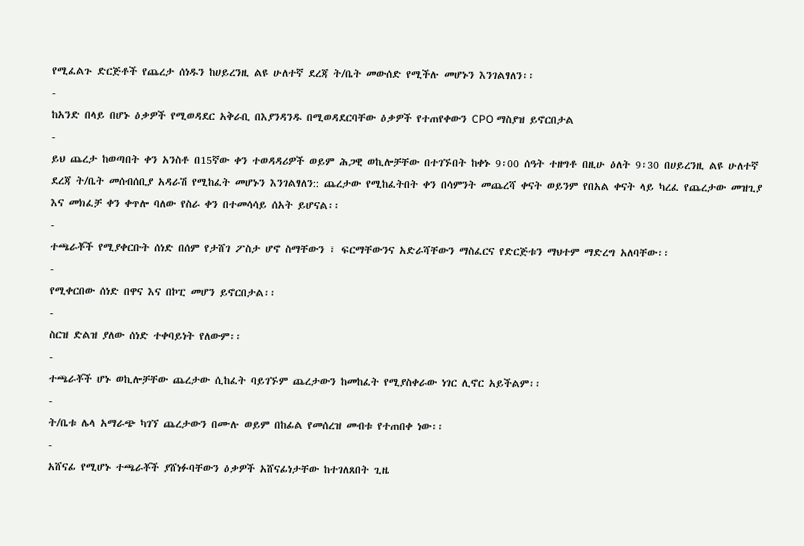የሚፈልጉ ድርጅቶች የጨረታ ሰነዱን ከሀይረንዚ ልዩ ሁለተኛ ደረጃ ት/ቤት መውሰድ የሚችሉ መሆኑን እንገልፃለን፡፡
-
ከአንድ በላይ በሆኑ ዕቃዎች የሚወዳደር አቅራቢ በእያንዳንዱ በሚወዳደርባቸው ዕቃዎች የተጠየቀውን CPO ማስያዝ ይኖርበታል
-
ይህ ጨረታ ከወጣበት ቀን አንስቶ በ15ኛው ቀን ተወዳዳሪዎች ወይም ሕጋዊ ወኪሎቻቸው በተገኙበት ከቀኑ 9፡00 ሰዓት ተዘግቶ በዚሁ ዕለት 9፡30 በሀይረንዚ ልዩ ሁለተኛ ደረጃ ት/ቤት መሰብሰቢያ አዳራሽ የሚከፈት መሆኑን እንገልፃለን:: ጨረታው የሚከፈትበት ቀን በሳምንት መጨረሻ ቀናት ወይንም የበአል ቀናት ላይ ካረፈ የጨረታው መዝጊያ እና መክፈቻ ቀን ቀጥሎ ባለው የስራ ቀን በተመሳሳይ ሰአት ይሆናል፡፡
-
ተጫራቾች የሚያቀርቡት ሰነድ በሰም የታሸገ ፖስታ ሆኖ ስማቸውን ፣ ፍርማቸውንና አድራሻቸውን ማስፈርና የድርጅቱን ማህተም ማድረግ አለባቸው፡፡
-
የሚቀርበው ሰነድ በዋና እና በኮፒ መሆን ይኖርበታል፡፡
-
ስርዝ ድልዝ ያለው ሰነድ ተቀባይነት የለውም፡፡
-
ተጫራቾች ሆኑ ወኪሎቻቸው ጨረታው ሲከፈት ባይገኙም ጨረታውን ከመከፈት የሚያስቀራው ነገር ሊኖር አይችልም፡፡
-
ት/ቤቱ ሌላ አማራጭ ካገኘ ጨረታውን በሙሉ ወይም በከፊል የመሰረዝ መብቱ የተጠበቀ ነው፡፡
-
አሸናፊ የሚሆኑ ተጫራቾች ያሸነፉባቸውን ዕቃዎች አሸናፊነታቸው ከተገለጸበት ጊዜ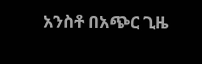አንስቶ በአጭር ጊዜ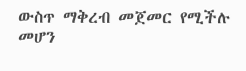ውስጥ ማቅረብ መጀመር የሚችሉ መሆን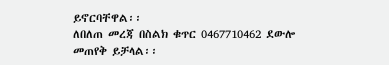ይኖርባቸዋል፡፡
ለበለጠ መረጃ በስልክ ቁጥር 0467710462 ደውሎ መጠየቅ ይቻላል፡፡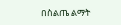በስልጤ ልማት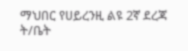ማህበር የሀይረንዚ ልዩ 2ኛ ደረጃ ት/ቤት